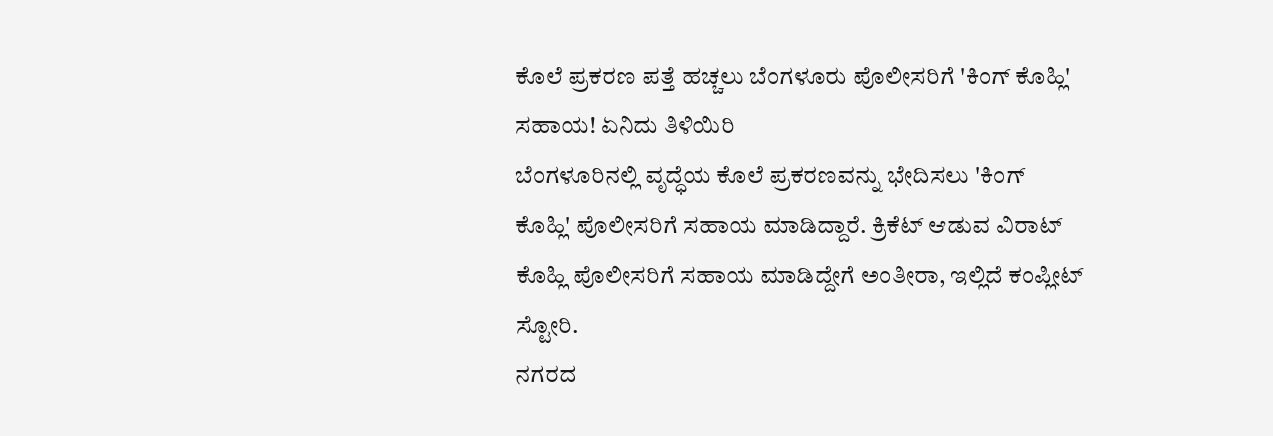ಕೊಲೆ ಪ್ರಕರಣ ಪತ್ತೆ ಹಚ್ಚಲು ಬೆಂಗಳೂರು ಪೊಲೀಸರಿಗೆ 'ಕಿಂಗ್ ಕೊಹ್ಲಿ' ಸಹಾಯ! ಏನಿದು ತಿಳಿಯಿರಿ
ಬೆಂಗಳೂರಿನಲ್ಲಿ ವೃದ್ಧೆಯ ಕೊಲೆ ಪ್ರಕರಣವನ್ನು ಭೇದಿಸಲು 'ಕಿಂಗ್ ಕೊಹ್ಲಿ' ಪೊಲೀಸರಿಗೆ ಸಹಾಯ ಮಾಡಿದ್ದಾರೆ. ಕ್ರಿಕೆಟ್ ಆಡುವ ವಿರಾಟ್ ಕೊಹ್ಲಿ ಪೊಲೀಸರಿಗೆ ಸಹಾಯ ಮಾಡಿದ್ದೇಗೆ ಅಂತೀರಾ, ಇಲ್ಲಿದೆ ಕಂಪ್ಲೀಟ್ ಸ್ಟೋರಿ.
ನಗರದ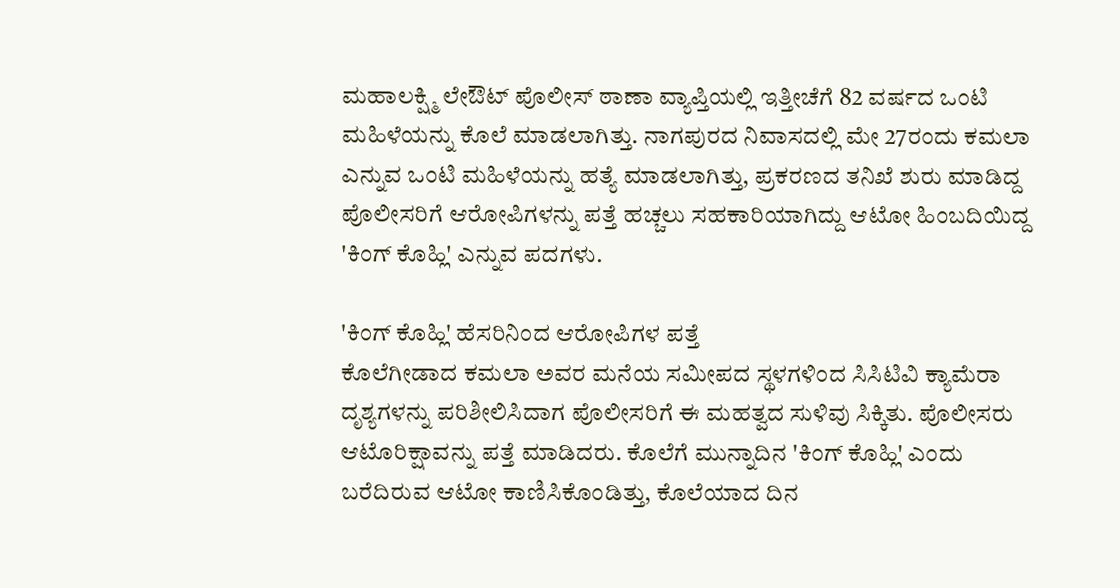ಮಹಾಲಕ್ಷ್ಮಿ ಲೇಔಟ್ ಪೊಲೀಸ್ ಠಾಣಾ ವ್ಯಾಪ್ತಿಯಲ್ಲಿ ಇತ್ತೀಚೆಗೆ 82 ವರ್ಷದ ಒಂಟಿ ಮಹಿಳೆಯನ್ನು ಕೊಲೆ ಮಾಡಲಾಗಿತ್ತು. ನಾಗಪುರದ ನಿವಾಸದಲ್ಲಿ ಮೇ 27ರಂದು ಕಮಲಾ ಎನ್ನುವ ಒಂಟಿ ಮಹಿಳೆಯನ್ನು ಹತ್ಯೆ ಮಾಡಲಾಗಿತ್ತು, ಪ್ರಕರಣದ ತನಿಖೆ ಶುರು ಮಾಡಿದ್ದ ಪೊಲೀಸರಿಗೆ ಆರೋಪಿಗಳನ್ನು ಪತ್ತೆ ಹಚ್ಚಲು ಸಹಕಾರಿಯಾಗಿದ್ದು ಆಟೋ ಹಿಂಬದಿಯಿದ್ದ 'ಕಿಂಗ್ ಕೊಹ್ಲಿ' ಎನ್ನುವ ಪದಗಳು.

'ಕಿಂಗ್ ಕೊಹ್ಲಿ' ಹೆಸರಿನಿಂದ ಆರೋಪಿಗಳ ಪತ್ತೆ
ಕೊಲೆಗೀಡಾದ ಕಮಲಾ ಅವರ ಮನೆಯ ಸಮೀಪದ ಸ್ಥಳಗಳಿಂದ ಸಿಸಿಟಿವಿ ಕ್ಯಾಮೆರಾ ದೃಶ್ಯಗಳನ್ನು ಪರಿಶೀಲಿಸಿದಾಗ ಪೊಲೀಸರಿಗೆ ಈ ಮಹತ್ವದ ಸುಳಿವು ಸಿಕ್ಕಿತು. ಪೊಲೀಸರು ಆಟೊರಿಕ್ಷಾವನ್ನು ಪತ್ತೆ ಮಾಡಿದರು. ಕೊಲೆಗೆ ಮುನ್ನಾದಿನ 'ಕಿಂಗ್ ಕೊಹ್ಲಿ' ಎಂದು ಬರೆದಿರುವ ಆಟೋ ಕಾಣಿಸಿಕೊಂಡಿತ್ತು, ಕೊಲೆಯಾದ ದಿನ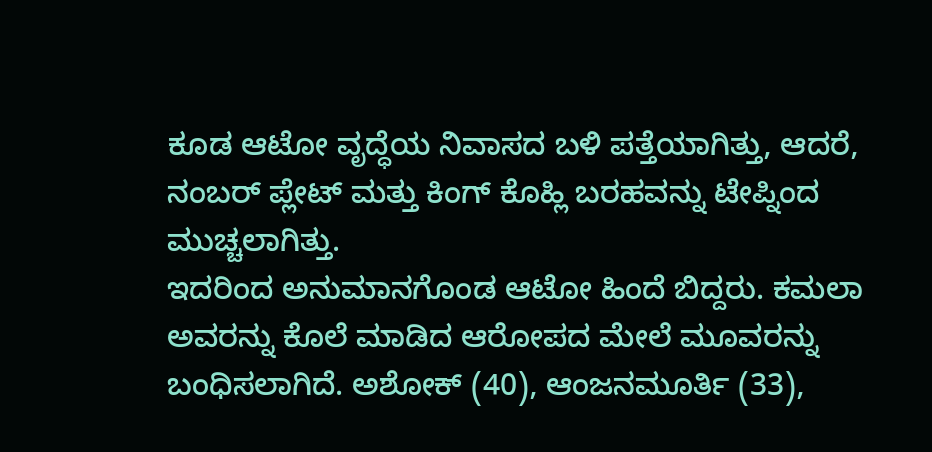ಕೂಡ ಆಟೋ ವೃದ್ಧೆಯ ನಿವಾಸದ ಬಳಿ ಪತ್ತೆಯಾಗಿತ್ತು, ಆದರೆ, ನಂಬರ್ ಪ್ಲೇಟ್ ಮತ್ತು ಕಿಂಗ್ ಕೊಹ್ಲಿ ಬರಹವನ್ನು ಟೇಪ್ನಿಂದ ಮುಚ್ಚಲಾಗಿತ್ತು.
ಇದರಿಂದ ಅನುಮಾನಗೊಂಡ ಆಟೋ ಹಿಂದೆ ಬಿದ್ದರು. ಕಮಲಾ ಅವರನ್ನು ಕೊಲೆ ಮಾಡಿದ ಆರೋಪದ ಮೇಲೆ ಮೂವರನ್ನು ಬಂಧಿಸಲಾಗಿದೆ. ಅಶೋಕ್ (40), ಆಂಜನಮೂರ್ತಿ (33),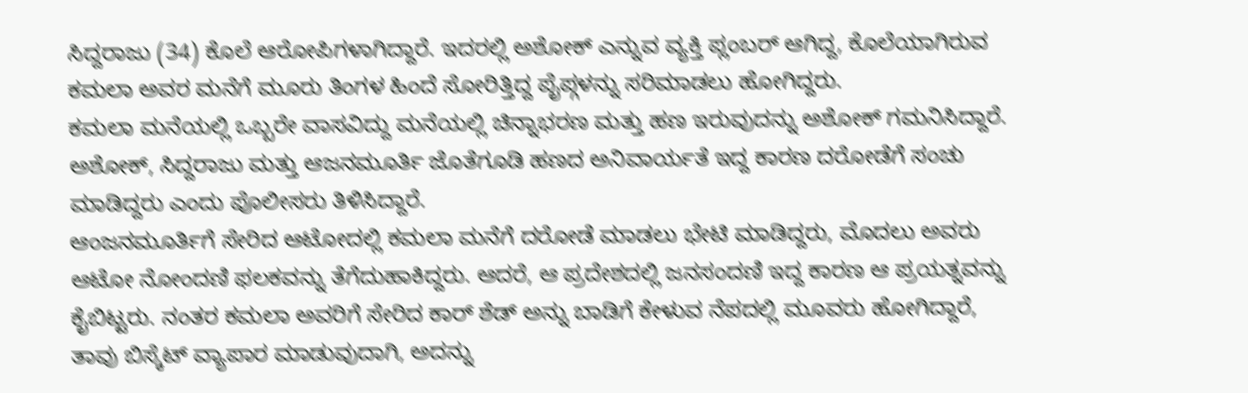ಸಿದ್ದರಾಜು (34) ಕೊಲೆ ಆರೋಪಿಗಳಾಗಿದ್ದಾರೆ. ಇದರಲ್ಲಿ ಅಶೋಕ್ ಎನ್ನುವ ವ್ಯಕ್ತಿ ಪ್ಲಂಬರ್ ಆಗಿದ್ದ, ಕೊಲೆಯಾಗಿರುವ ಕಮಲಾ ಅವರ ಮನೆಗೆ ಮೂರು ತಿಂಗಳ ಹಿಂದೆ ಸೋರಿತ್ತಿದ್ದ ಪೈಪ್ಗಳನ್ನು ಸರಿಮಾಡಲು ಹೋಗಿದ್ದರು.
ಕಮಲಾ ಮನೆಯಲ್ಲಿ ಒಬ್ಬರೇ ವಾಸವಿದ್ದು ಮನೆಯಲ್ಲಿ ಚಿನ್ನಾಭರಣ ಮತ್ತು ಹಣ ಇರುವುದನ್ನು ಅಶೋಕ್ ಗಮನಿಸಿದ್ದಾರೆ. ಅಶೋಕ್, ಸಿದ್ದರಾಜು ಮತ್ತು ಆಜನಮೂರ್ತಿ ಜೊತೆಗೂಡಿ ಹಣದ ಅನಿವಾರ್ಯತೆ ಇದ್ದ ಕಾರಣ ದರೋಡೆಗೆ ಸಂಚು ಮಾಡಿದ್ದರು ಎಂದು ಪೊಲೀಸರು ತಿಳಿಸಿದ್ದಾರೆ.
ಆಂಜನಮೂರ್ತಿಗೆ ಸೇರಿದ ಆಟೋದಲ್ಲಿ ಕಮಲಾ ಮನೆಗೆ ದರೋಡೆ ಮಾಡಲು ಭೇಟಿ ಮಾಡಿದ್ದರು, ಮೊದಲು ಅವರು ಆಟೋ ನೋಂದಣಿ ಫಲಕವನ್ನು ತೆಗೆದುಹಾಕಿದ್ದರು. ಆದರೆ, ಆ ಪ್ರದೇಶದಲ್ಲಿ ಜನಸಂದಣಿ ಇದ್ದ ಕಾರಣ ಆ ಪ್ರಯತ್ನವನ್ನು ಕೈಬಿಟ್ಟರು. ನಂತರ ಕಮಲಾ ಅವರಿಗೆ ಸೇರಿದ ಕಾರ್ ಶೆಡ್ ಅನ್ನು ಬಾಡಿಗೆ ಕೇಳುವ ನೆಪದಲ್ಲಿ ಮೂವರು ಹೋಗಿದ್ದಾರೆ, ತಾವು ಬಿಸ್ಕೆಟ್ ವ್ಯಾಪಾರ ಮಾಡುವುದಾಗಿ, ಅದನ್ನು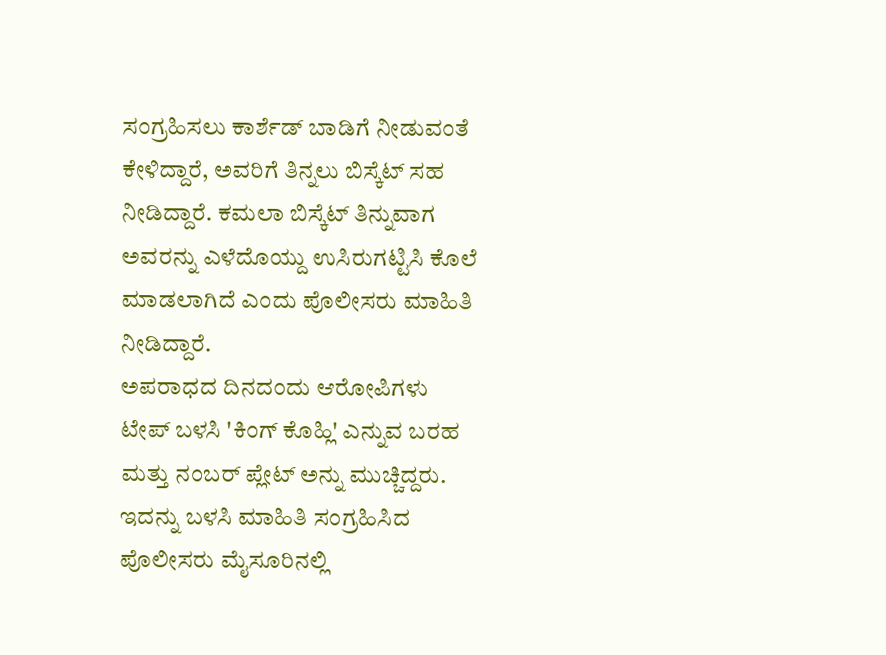ಸಂಗ್ರಹಿಸಲು ಕಾರ್ಶೆಡ್ ಬಾಡಿಗೆ ನೀಡುವಂತೆ ಕೇಳಿದ್ದಾರೆ, ಅವರಿಗೆ ತಿನ್ನಲು ಬಿಸ್ಕೆಟ್ ಸಹ ನೀಡಿದ್ದಾರೆ. ಕಮಲಾ ಬಿಸ್ಕೆಟ್ ತಿನ್ನುವಾಗ ಅವರನ್ನು ಎಳೆದೊಯ್ದು ಉಸಿರುಗಟ್ಟಿಸಿ ಕೊಲೆ ಮಾಡಲಾಗಿದೆ ಎಂದು ಪೊಲೀಸರು ಮಾಹಿತಿ ನೀಡಿದ್ದಾರೆ.
ಅಪರಾಧದ ದಿನದಂದು ಆರೋಪಿಗಳು ಟೇಪ್ ಬಳಸಿ 'ಕಿಂಗ್ ಕೊಹ್ಲಿ' ಎನ್ನುವ ಬರಹ ಮತ್ತು ನಂಬರ್ ಪ್ಲೇಟ್ ಅನ್ನು ಮುಚ್ಚಿದ್ದರು. ಇದನ್ನು ಬಳಸಿ ಮಾಹಿತಿ ಸಂಗ್ರಹಿಸಿದ ಪೊಲೀಸರು ಮೈಸೂರಿನಲ್ಲಿ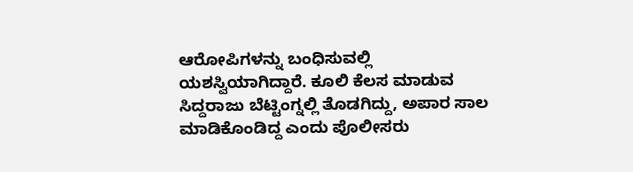ಆರೋಪಿಗಳನ್ನು ಬಂಧಿಸುವಲ್ಲಿ ಯಶಸ್ವಿಯಾಗಿದ್ದಾರೆ. ಕೂಲಿ ಕೆಲಸ ಮಾಡುವ ಸಿದ್ದರಾಜು ಬೆಟ್ಟಿಂಗ್ನಲ್ಲಿ ತೊಡಗಿದ್ದು, ಅಪಾರ ಸಾಲ ಮಾಡಿಕೊಂಡಿದ್ದ ಎಂದು ಪೊಲೀಸರು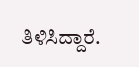ತಿಳಿಸಿದ್ದಾರೆ.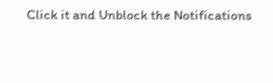Click it and Unblock the Notifications